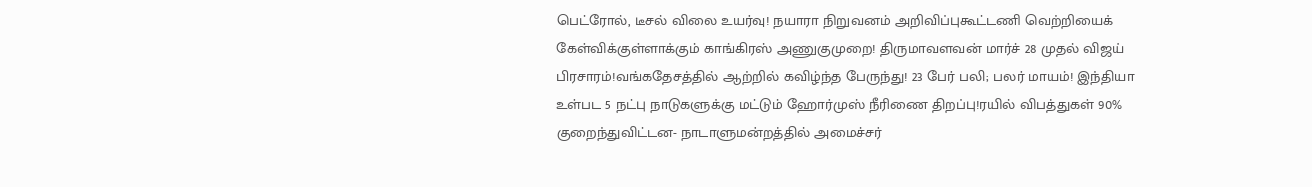பெட்ரோல், டீசல் விலை உயர்வு! நயாரா நிறுவனம் அறிவிப்புகூட்டணி வெற்றியைக் கேள்விக்குள்ளாக்கும் காங்கிரஸ் அணுகுமுறை! திருமாவளவன் மார்ச் 28 முதல் விஜய் பிரசாரம்!வங்கதேசத்தில் ஆற்றில் கவிழ்ந்த பேருந்து! 23 பேர் பலி; பலர் மாயம்! இந்தியா உள்பட 5 நட்பு நாடுகளுக்கு மட்டும் ஹோர்முஸ் நீரிணை திறப்பு!ரயில் விபத்துகள் 90% குறைந்துவிட்டன- நாடாளுமன்றத்தில் அமைச்சர்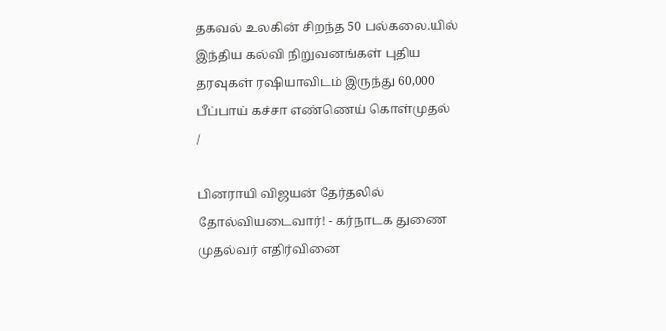தகவல் உலகின் சிறந்த 50 பல்கலை.யில் இந்திய கல்வி நிறுவனங்கள் புதிய தரவுகள் ரஷியாவிடம் இருந்து 60,000 பீப்பாய் கச்சா எண்ணெய் கொள்முதல்
/

பினராயி விஜயன் தேர்தலில் தோல்வியடைவார்! - கர்நாடக துணை முதல்வர் எதிர்வினை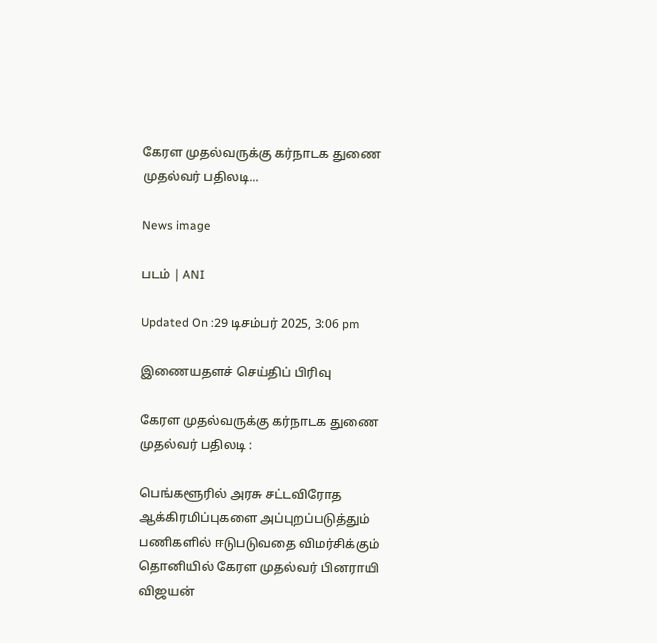கேரள முதல்வருக்கு கர்நாடக துணை முதல்வர் பதிலடி...

News image

படம் | ANI

Updated On :29 டிசம்பர் 2025, 3:06 pm

இணையதளச் செய்திப் பிரிவு

கேரள முதல்வருக்கு கர்நாடக துணை முதல்வர் பதிலடி :

பெங்களூரில் அரசு சட்டவிரோத ஆக்கிரமிப்புகளை அப்புறப்படுத்தும் பணிகளில் ஈடுபடுவதை விமர்சிக்கும் தொனியில் கேரள முதல்வர் பினராயி விஜயன்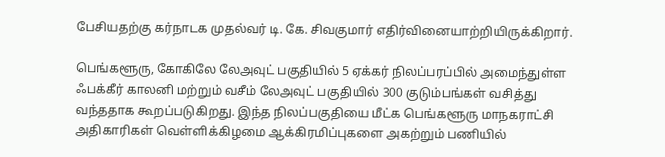பேசியதற்கு கர்நாடக முதல்வர் டி. கே. சிவகுமார் எதிர்வினையாற்றியிருக்கிறார்.

பெங்களூரு, கோகிலே லேஅவுட் பகுதியில் 5 ஏக்கர் நிலப்பரப்பில் அமைந்துள்ள ஃபக்கீர் காலனி மற்றும் வசீம் லேஅவுட் பகுதியில் 300 குடும்பங்கள் வசித்து வந்ததாக கூறப்படுகிறது. இந்த நிலப்பகுதியை மீட்க பெங்களூரு மாநகராட்சி அதிகாரிகள் வெள்ளிக்கிழமை ஆக்கிரமிப்புகளை அகற்றும் பணியில்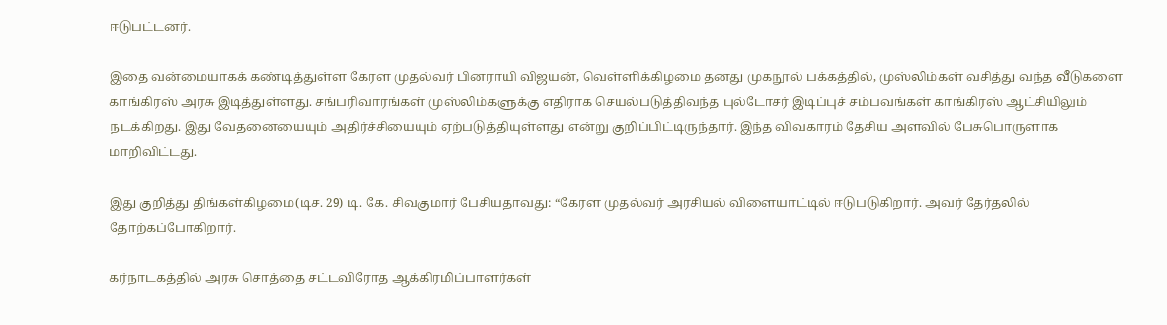ஈடுபட்டனர்.

இதை வன்மையாகக் கண்டித்துள்ள கேரள முதல்வர் பினராயி விஜயன், வெள்ளிக்கிழமை தனது முகநூல் பக்கத்தில், முஸ்லிம்கள் வசித்து வந்த வீடுகளை காங்கிரஸ் அரசு இடித்துள்ளது. சங்பரிவாரங்கள் முஸ்லிம்களுக்கு எதிராக செயல்படுத்திவந்த புல்டோசர் இடிப்புச் சம்பவங்கள் காங்கிரஸ் ஆட்சியிலும் நடக்கிறது. இது வேதனையையும் அதிர்ச்சியையும் ஏற்படுத்தியுள்ளது என்று குறிப்பிட்டிருந்தார். இந்த விவகாரம் தேசிய அளவில் பேசுபொருளாக மாறிவிட்டது.

இது குறித்து திங்கள்கிழமை(டிச. 29) டி. கே. சிவகுமார் பேசியதாவது: “கேரள முதல்வர் அரசியல் விளையாட்டில் ஈடுபடுகிறார். அவர் தேர்தலில் தோற்கப்போகிறார்.

கர்நாடகத்தில் அரசு சொத்தை சட்டவிரோத ஆக்கிரமிப்பாளர்கள்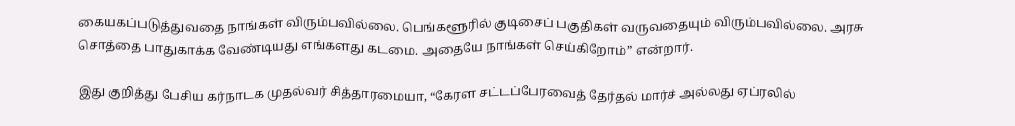கையகப்படுத்துவதை நாங்கள் விரும்பவில்லை. பெங்களூரில் குடிசைப் பகுதிகள் வருவதையும் விரும்பவில்லை. அரசு சொத்தை பாதுகாக்க வேண்டியது எங்களது கடமை. அதையே நாங்கள் செய்கிறோம்” என்றார்.

இது குறித்து பேசிய கர்நாடக முதல்வர் சித்தாரமையா, “கேரள சட்டப்பேரவைத் தேர்தல் மார்ச் அல்லது ஏப்ரலில்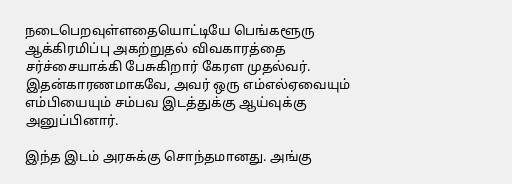நடைபெறவுள்ளதையொட்டியே பெங்களூரு ஆக்கிரமிப்பு அகற்றுதல் விவகாரத்தை சர்ச்சையாக்கி பேசுகிறார் கேரள முதல்வர். இதன்காரணமாகவே, அவர் ஒரு எம்எல்ஏவையும் எம்பியையும் சம்பவ இடத்துக்கு ஆய்வுக்கு அனுப்பினார்.

இந்த இடம் அரசுக்கு சொந்தமானது. அங்கு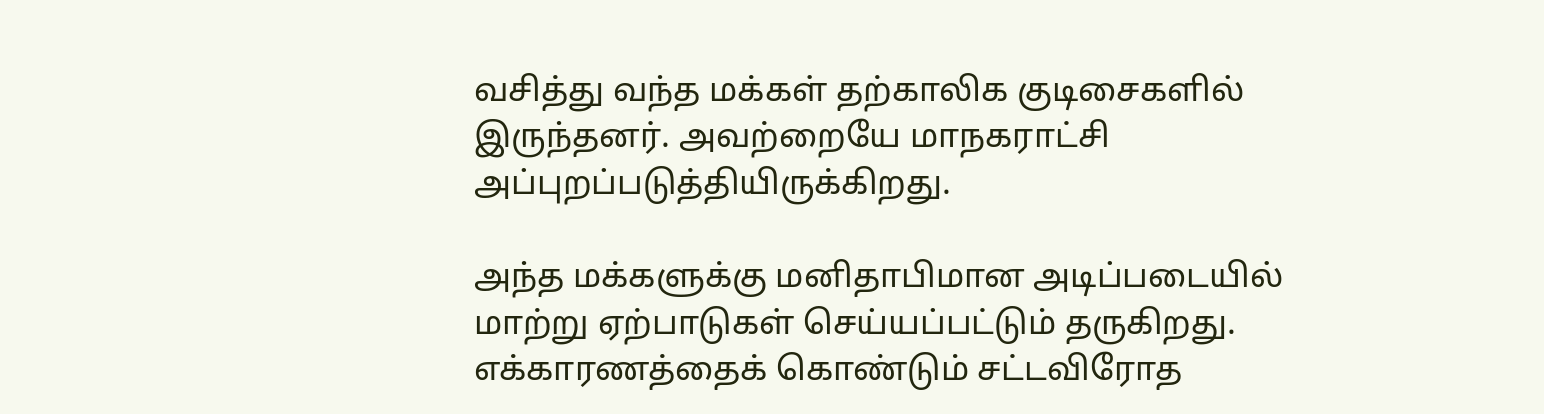வசித்து வந்த மக்கள் தற்காலிக குடிசைகளில் இருந்தனர். அவற்றையே மாநகராட்சி அப்புறப்படுத்தியிருக்கிறது.

அந்த மக்களுக்கு மனிதாபிமான அடிப்படையில் மாற்று ஏற்பாடுகள் செய்யப்பட்டும் தருகிறது. எக்காரணத்தைக் கொண்டும் சட்டவிரோத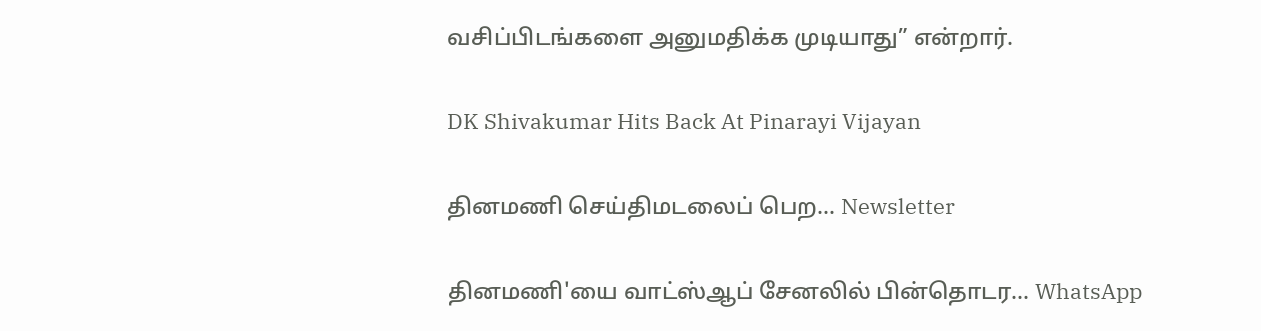வசிப்பிடங்களை அனுமதிக்க முடியாது” என்றார்.

DK Shivakumar Hits Back At Pinarayi Vijayan

தினமணி செய்திமடலைப் பெற... Newsletter

தினமணி'யை வாட்ஸ்ஆப் சேனலில் பின்தொடர... WhatsApp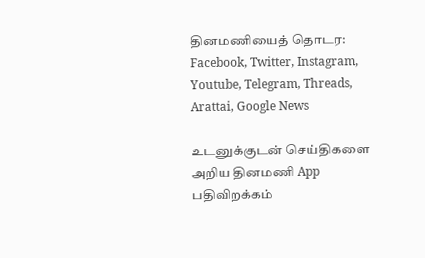தினமணியைத் தொடர: Facebook, Twitter, Instagram, Youtube, Telegram, Threads, Arattai, Google News

உடனுக்குடன் செய்திகளை அறிய தினமணி App பதிவிறக்கம்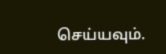செய்யவும்.